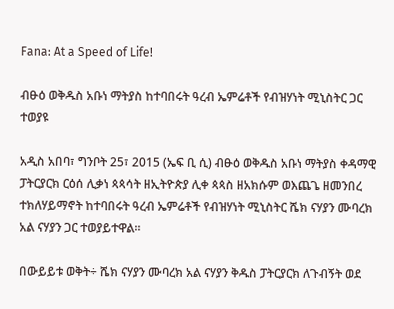Fana: At a Speed of Life!

ብፁዕ ወቅዱስ አቡነ ማትያስ ከተባበሩት ዓረብ ኤምሬቶች የብዝሃነት ሚኒስትር ጋር ተወያዩ

አዲስ አበባ፣ ግንቦት 25፣ 2015 (ኤፍ ቢ ሲ) ብፁዕ ወቅዱስ አቡነ ማትያስ ቀዳማዊ ፓትርያርክ ርዕሰ ሊቃነ ጳጳሳት ዘኢትዮጵያ ሊቀ ጳጳስ ዘአክሱም ወእጨጌ ዘመንበረ ተክለሃይማኖት ከተባበሩት ዓረብ ኤምሬቶች የብዝሃነት ሚኒስትር ሼክ ናሃያን ሙባረክ አል ናሃያን ጋር ተወያይተዋል።

በውይይቱ ወቅት÷ ሼክ ናሃያን ሙባረክ አል ናሃያን ቅዱስ ፓትርያርክ ለጉብኝት ወደ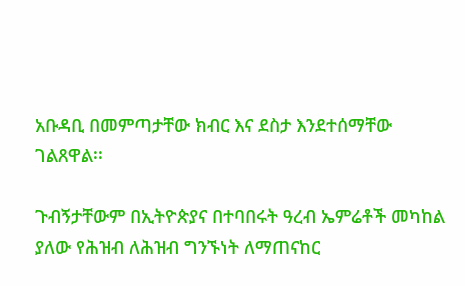አቡዳቢ በመምጣታቸው ክብር እና ደስታ እንደተሰማቸው ገልጸዋል፡፡

ጉብኝታቸውም በኢትዮጵያና በተባበሩት ዓረብ ኤምሬቶች መካከል ያለው የሕዝብ ለሕዝብ ግንኙነት ለማጠናከር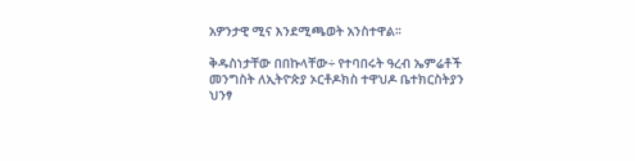አዎንታዊ ሚና እንደሚጫወት አንስተዋል፡፡

ቅዱስነታቸው በበኩላቸው÷ የተባበሩት ዓረብ ኤምሬቶች መንግስት ለኢትዮጵያ ኦርቶዶክስ ተዋህዶ ቤተክርስትያን ህንፃ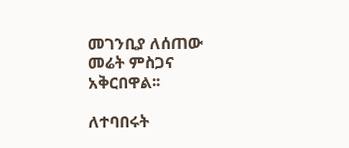መገንቢያ ለሰጠው መሬት ምስጋና አቅርበዋል፡፡

ለተባበሩት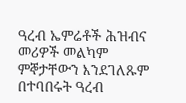ዓረብ ኤምሬቶች ሕዝብና መሪዎች መልካም ምኞታቸውን እንደገለጹም በተባበሩት ዓረብ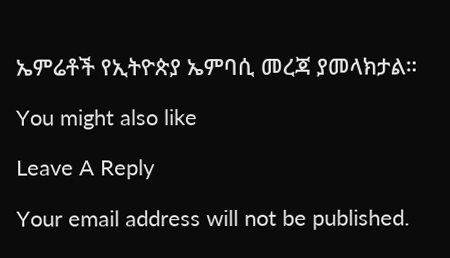ኤምሬቶች የኢትዮጵያ ኤምባሲ መረጃ ያመላክታል።

You might also like

Leave A Reply

Your email address will not be published.